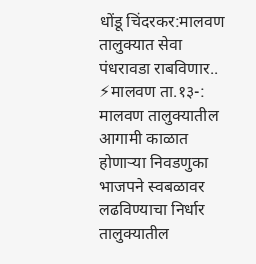धोंडू चिंदरकर:मालवण तालुक्यात सेवा पंधरावडा राबविणार..
⚡मालवण ता.१३-:
मालवण तालुक्यातील आगामी काळात होणाऱ्या निवडणुका भाजपने स्वबळावर लढविण्याचा निर्धार तालुक्यातील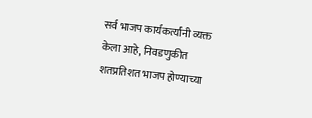सर्व भाजप कार्यकर्त्यांनी व्यक्त केला आहे, निवडणुकीत शतप्रतिशत भाजप होण्याच्या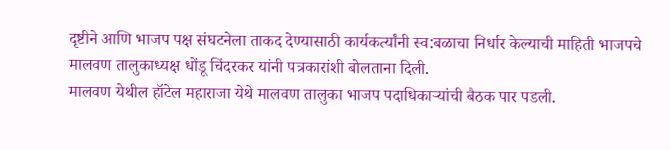दृष्टीने आणि भाजप पक्ष संघटनेला ताकद देण्यासाठी कार्यकर्त्यांनी स्व:बळाचा निर्धार केल्याची माहिती भाजपचे मालवण तालुकाध्यक्ष धोंडू चिंदरकर यांनी पत्रकारांशी बोलताना दिली.
मालवण येथील हॉटेल महाराजा येथे मालवण तालुका भाजप पदाधिकाऱ्यांची बैठक पार पडली.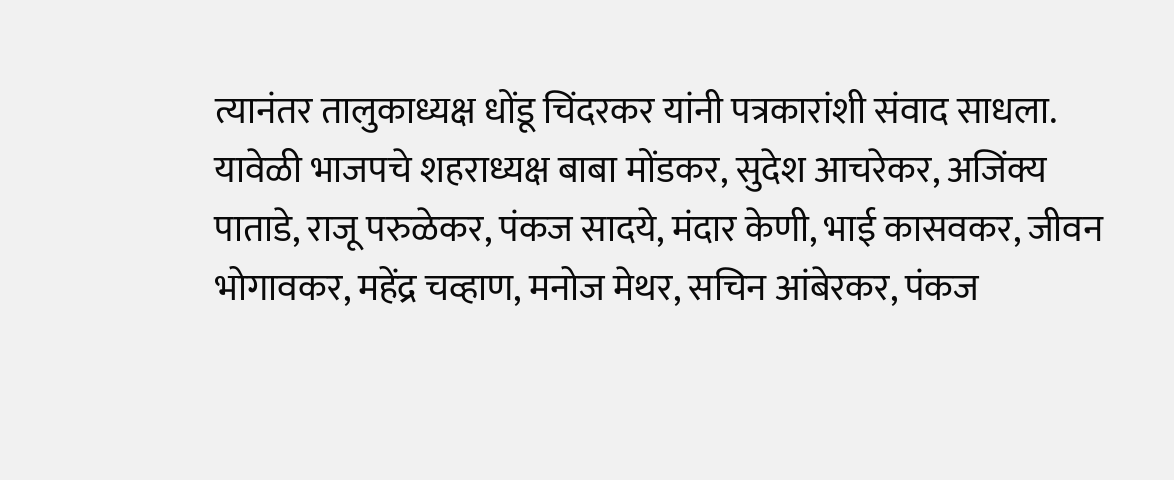त्यानंतर तालुकाध्यक्ष धोंडू चिंदरकर यांनी पत्रकारांशी संवाद साधला. यावेळी भाजपचे शहराध्यक्ष बाबा मोंडकर, सुदेश आचरेकर, अजिंक्य पाताडे, राजू परुळेकर, पंकज सादये, मंदार केणी, भाई कासवकर, जीवन भोगावकर, महेंद्र चव्हाण, मनोज मेथर, सचिन आंबेरकर, पंकज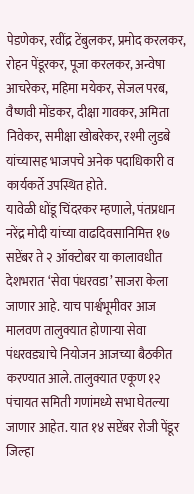पेडणेकर, रवींद्र टेंबुलकर, प्रमोद करलकर, रोहन पेंडूरकर, पूजा करलकर, अन्वेषा आचरेकर, महिमा मयेकर, सेजल परब, वैष्णवी मोंडकर, दीक्षा गावकर, अमिता निवेकर, समीक्षा खोबरेकर, रश्मी लुडबे यांच्यासह भाजपचे अनेक पदाधिकारी व कार्यकर्ते उपस्थित होते.
यावेळी धोंडू चिंदरकर म्हणाले, पंतप्रधान नरेंद्र मोदी यांच्या वाढदिवसानिमित्त १७ सप्टेंबर ते २ ऑक्टोबर या कालावधीत देशभरात ‘सेवा पंधरवडा’ साजरा केला जाणार आहे. याच पार्श्वभूमीवर आज मालवण तालुक्यात होणाऱ्या सेवा पंधरवड्याचे नियोजन आजच्या बैठकीत करण्यात आले. तालुक्यात एकूण १२ पंचायत समिती गणांमध्ये सभा घेतल्या जाणार आहेत. यात १४ सप्टेंबर रोजी पेंडूर जिल्हा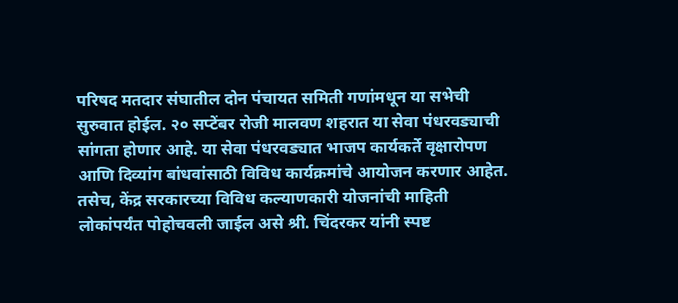परिषद मतदार संघातील दोन पंचायत समिती गणांमधून या सभेची सुरुवात होईल. २० सप्टेंबर रोजी मालवण शहरात या सेवा पंधरवड्याची सांगता होणार आहे. या सेवा पंधरवड्यात भाजप कार्यकर्ते वृक्षारोपण आणि दिव्यांग बांधवांसाठी विविध कार्यक्रमांचे आयोजन करणार आहेत. तसेच, केंद्र सरकारच्या विविध कल्याणकारी योजनांची माहिती लोकांपर्यंत पोहोचवली जाईल असे श्री. चिंदरकर यांनी स्पष्ट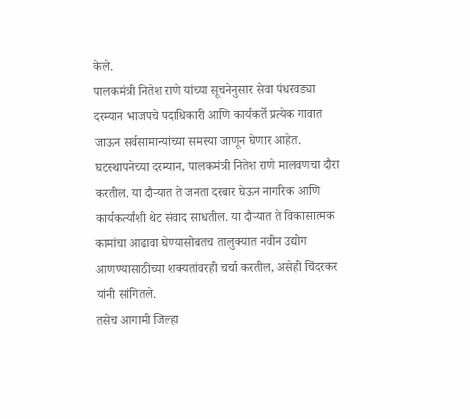केले.
पालकमंत्री नितेश राणे यांच्या सूचनेनुसार सेवा पंधरवड्या दरम्यान भाजपचे पदाधिकारी आणि कार्यकर्ते प्रत्येक गावात जाऊन सर्वसामान्यांच्या समस्या जाणून घेणार आहेत. घटस्थापनेच्या दरम्यान, पालकमंत्री नितेश राणे मालवणचा दौरा करतील. या दौऱ्यात ते जनता दरबार घेऊन नागरिक आणि कार्यकर्त्यांशी थेट संवाद साधतील. या दौऱ्यात ते विकासात्मक कामांचा आढावा घेण्यासोबतच तालुक्यात नवीन उद्योग आणण्यासाठीच्या शक्यतांवरही चर्चा करतील, असेही चिंदरकर यांनी सांगितले.
तसेच आगामी जिल्हा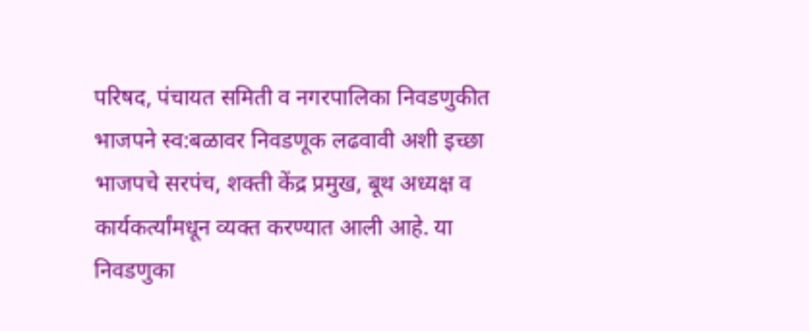परिषद, पंचायत समिती व नगरपालिका निवडणुकीत भाजपने स्व:बळावर निवडणूक लढवावी अशी इच्छा भाजपचे सरपंच, शक्ती केंद्र प्रमुख, बूथ अध्यक्ष व कार्यकर्त्यांमधून व्यक्त करण्यात आली आहे. या निवडणुका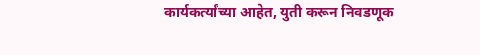कार्यकर्त्यांच्या आहेत, युती करून निवडणूक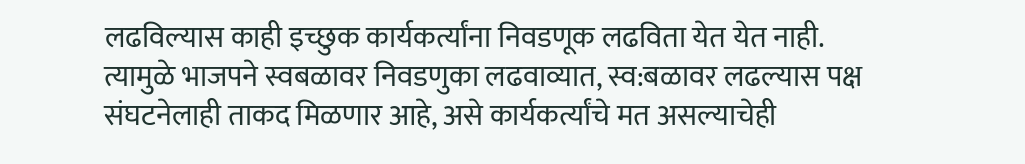लढविल्यास काही इच्छुक कार्यकर्त्यांना निवडणूक लढविता येत येत नाही. त्यामुळे भाजपने स्वबळावर निवडणुका लढवाव्यात, स्व:बळावर लढल्यास पक्ष संघटनेलाही ताकद मिळणार आहे, असे कार्यकर्त्यांचे मत असल्याचेही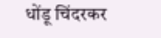धोंडू चिंदरकर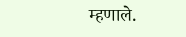म्हणाले.